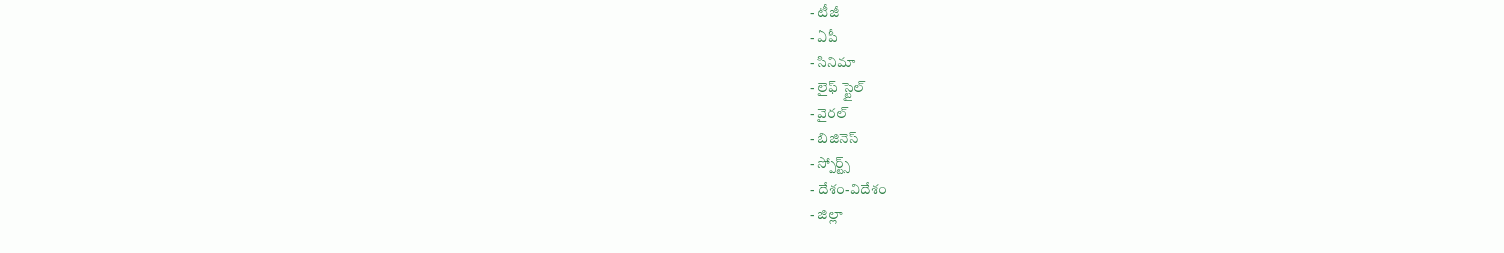- టీజీ
- ఏపీ
- సినిమా
- లైఫ్ స్టైల్
- వైరల్
- బిజినెస్
- స్పోర్ట్స్
- దేశం-విదేశం
- జిల్లా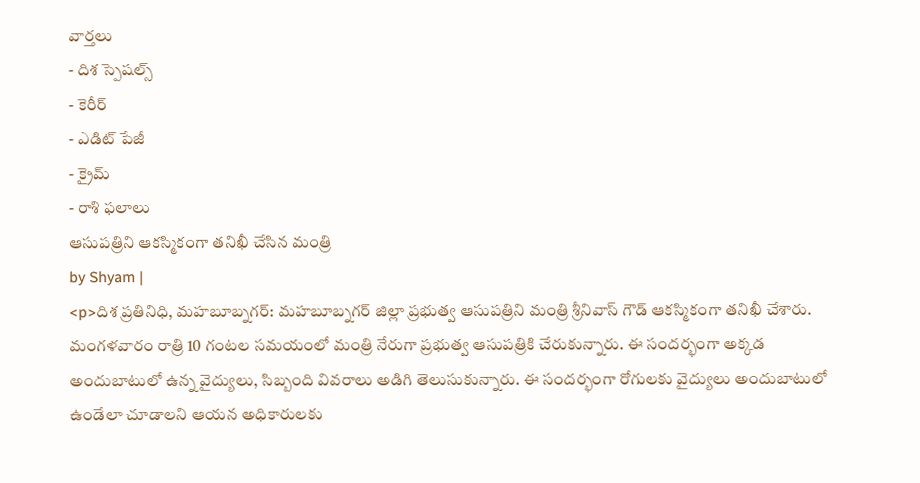వార్తలు
- దిశ స్పెషల్స్
- కెరీర్
- ఎడిట్ పేజీ
- క్రైమ్
- రాశి ఫలాలు
ఆసుపత్రిని ఆకస్మికంగా తనిఖీ చేసిన మంత్రి
by Shyam |
<p>దిశ ప్రతినిధి, మహబూబ్నగర్: మహబూబ్నగర్ జిల్లా ప్రభుత్వ ఆసుపత్రిని మంత్రి శ్రీనివాస్ గౌడ్ ఆకస్మికంగా తనిఖీ చేశారు. మంగళవారం రాత్రి 10 గంటల సమయంలో మంత్రి నేరుగా ప్రభుత్వ ఆసుపత్రికి చేరుకున్నారు. ఈ సందర్భంగా అక్కడ అందుబాటులో ఉన్న వైద్యులు, సిబ్బంది వివరాలు అడిగి తెలుసుకున్నారు. ఈ సందర్భంగా రోగులకు వైద్యులు అందుబాటులో ఉండేలా చూడాలని ఆయన అధికారులకు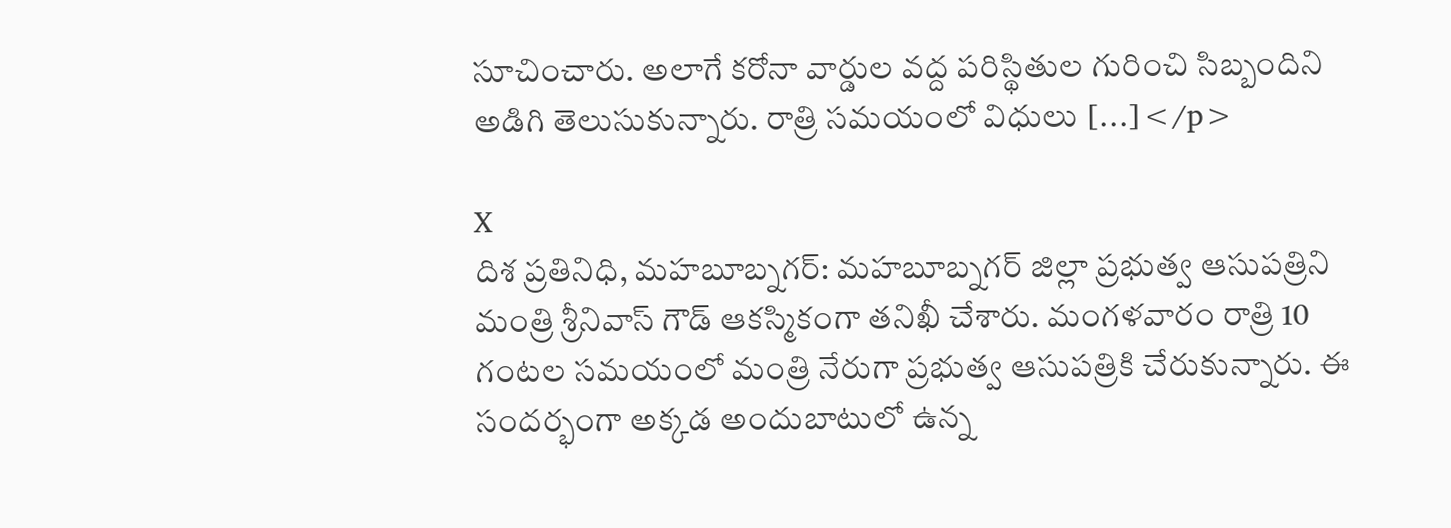సూచించారు. అలాగే కరోనా వార్డుల వద్ద పరిస్థితుల గురించి సిబ్బందిని అడిగి తెలుసుకున్నారు. రాత్రి సమయంలో విధులు […]</p>

X
దిశ ప్రతినిధి, మహబూబ్నగర్: మహబూబ్నగర్ జిల్లా ప్రభుత్వ ఆసుపత్రిని మంత్రి శ్రీనివాస్ గౌడ్ ఆకస్మికంగా తనిఖీ చేశారు. మంగళవారం రాత్రి 10 గంటల సమయంలో మంత్రి నేరుగా ప్రభుత్వ ఆసుపత్రికి చేరుకున్నారు. ఈ సందర్భంగా అక్కడ అందుబాటులో ఉన్న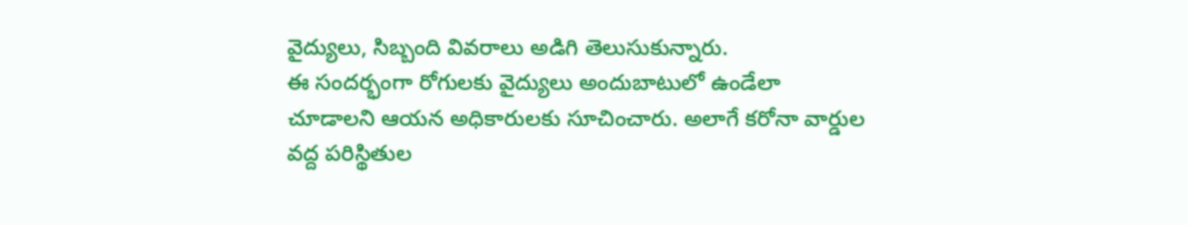వైద్యులు, సిబ్బంది వివరాలు అడిగి తెలుసుకున్నారు.
ఈ సందర్భంగా రోగులకు వైద్యులు అందుబాటులో ఉండేలా చూడాలని ఆయన అధికారులకు సూచించారు. అలాగే కరోనా వార్డుల వద్ద పరిస్థితుల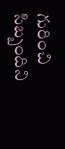గురించి సిబ్బందిని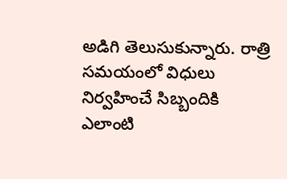అడిగి తెలుసుకున్నారు. రాత్రి సమయంలో విధులు నిర్వహించే సిబ్బందికి ఎలాంటి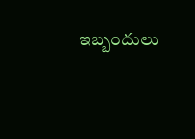ఇబ్బందులు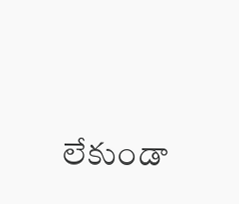లేకుండా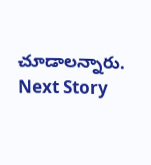చూడాలన్నారు.
Next Story